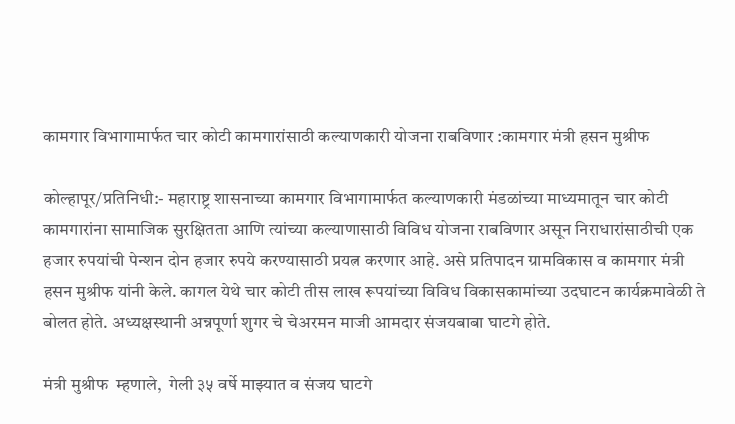कामगार विभागामार्फत चार कोटी कामगारांसाठी कल्याणकारी योजना राबविणार :कामगार मंत्री हसन मुश्रीफ

कोल्हापूर/प्रतिनिधी:- महाराष्ट्र शासनाच्या कामगार विभागामार्फत कल्याणकारी मंडळांच्या माध्यमातून चार कोटी कामगारांना सामाजिक सुरक्षितता आणि त्यांच्या कल्याणासाठी विविध योजना राबविणार असून निराधारांसाठीची एक हजार रुपयांची पेन्शन दोन हजार रुपये करण्यासाठी प्रयत्न करणार आहे. असे प्रतिपादन ग्रामविकास व कामगार मंत्री हसन मुश्रीफ यांनी केले. कागल येथे चार कोटी तीस लाख रूपयांच्या विविध विकासकामांच्या उदघाटन कार्यक्रमावेळी ते बोलत होते. अध्यक्षस्थानी अन्नपूर्णा शुगर चे चेअरमन माजी आमदार संजयबाबा घाटगे होते.

मंत्री मुश्रीफ  म्हणाले,  गेली ३५ वर्षे माझ्यात व संजय घाटगे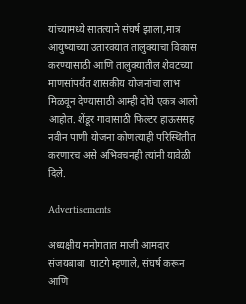यांच्यामध्ये सातत्याने संघर्ष झाला,मात्र आयुष्याच्या उतारवयात तालुक्याचा विकास करण्यासाठी आणि तालुक्यातील शेवटच्या माणसांपर्यंत शासकीय योजनांचा लाभ मिळवून देण्यासाठी आम्ही दोघे एकत्र आलो आहोत. शेंडूर गावासाठी फिल्टर हाऊससह नवीन पाणी योजना कोणत्याही परिस्थितीत करणारच असे अभिवचनही त्यांनी यावेळी दिले.

Advertisements

अध्यक्षीय मनोगतात माजी आमदार संजयबाबा  घाटगे म्हणाले, संघर्ष करून आणि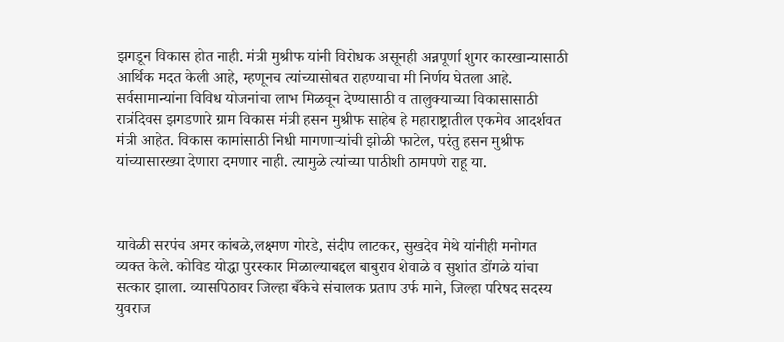झगडून विकास होत नाही. मंत्री मुश्रीफ यांनी विरोधक असूनही अन्नपूर्णा शुगर कारखान्यासाठी आर्थिक मदत केली आहे, म्हणूनच त्यांच्यासोबत राहण्याचा मी निर्णय घेतला आहे. सर्वसामान्यांना विविध योजनांचा लाभ मिळवून देण्यासाठी व तालुक्याच्या विकासासाठी रात्रंदिवस झगडणारे ग्राम विकास मंत्री हसन मुश्रीफ साहेब हे महाराष्ट्रातील एकमेव आदर्शवत मंत्री आहेत. विकास कामांसाठी निधी मागणाऱ्यांची झोळी फाटेल, परंतु हसन मुश्रीफ यांच्यासारख्या देणारा दमणार नाही. त्यामुळे त्यांच्या पाठीशी ठामपणे राहू या.



यावेळी सरपंच अमर कांबळे,लक्ष्मण गोरडे, संदीप लाटकर, सुखदेव मेथे यांनीही मनोगत व्यक्त केले. कोविड योद्धा पुरस्कार मिळाल्याबद्दल बाबुराव शेवाळे व सुशांत डोंगळे यांचा सत्कार झाला. व्यासपिठावर जिल्हा बँकेचे संचालक प्रताप उर्फ माने, जिल्हा परिषद सदस्य युवराज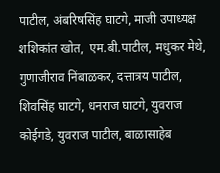पाटील, अंबरिषसिंह घाटगे, माजी उपाध्यक्ष शशिकांत खोत,  एम.बी.पाटील, मधुकर मेथे, गुणाजीराव निंबाळकर, दत्तात्रय पाटील, शिवसिंह घाटगे, धनराज घाटगे, युवराज कोईगडे, युवराज पाटील, बाळासाहेब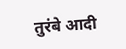तुरंबे आदी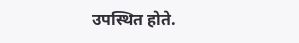उपस्थित होते.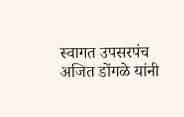स्वागत उपसरपंच अजित डोंगळे यांनी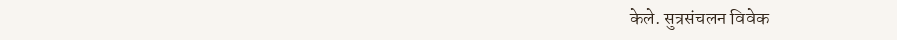केले. सुत्रसंचलन विवेक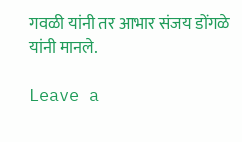गवळी यांनी तर आभार संजय डोंगळे यांनी मानले.

Leave a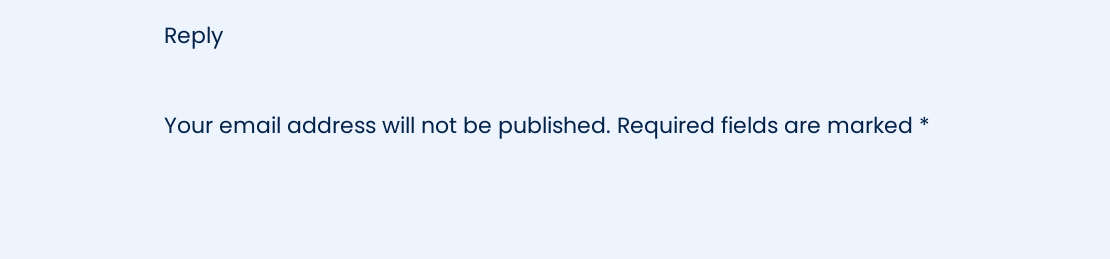Reply

Your email address will not be published. Required fields are marked *